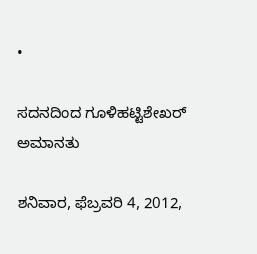•

ಸದನದಿಂದ ಗೂಳಿಹಟ್ಟಿಶೇಖರ್ ಅಮಾನತು

ಶನಿವಾರ, ಫೆಬ್ರವರಿ 4, 2012,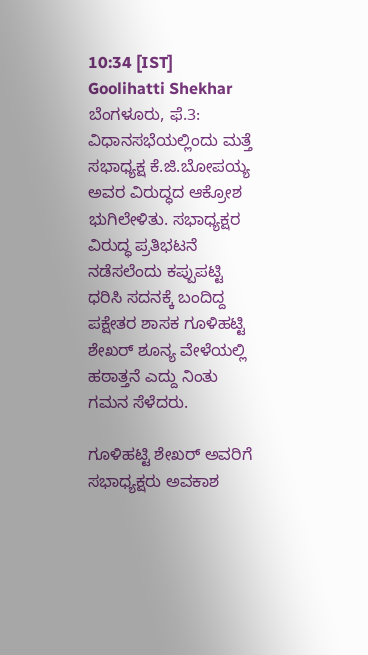10:34 [IST]
Goolihatti Shekhar
ಬೆಂಗಳೂರು, ಫೆ.3: ವಿಧಾನಸಭೆಯಲ್ಲಿಂದು ಮತ್ತೆ ಸಭಾಧ್ಯಕ್ಷ ಕೆ.ಜಿ.ಬೋಪಯ್ಯ ಅವರ ವಿರುದ್ಧದ ಆಕ್ರೋಶ ಭುಗಿಲೇಳಿತು. ಸಭಾಧ್ಯಕ್ಷರ ವಿರುದ್ಧ ಪ್ರತಿಭಟನೆ ನಡೆಸಲೆಂದು ಕಪ್ಪುಪಟ್ಟಿ ಧರಿಸಿ ಸದನಕ್ಕೆ ಬಂದಿದ್ದ ಪಕ್ಷೇತರ ಶಾಸಕ ಗೂಳಿಹಟ್ಟಿ ಶೇಖರ್ ಶೂನ್ಯ ವೇಳೆಯಲ್ಲಿ ಹಠಾತ್ತನೆ ಎದ್ದು ನಿಂತು ಗಮನ ಸೆಳೆದರು.

ಗೂಳಿಹಟ್ಟಿ ಶೇಖರ್ ಅವರಿಗೆ ಸಭಾಧ್ಯಕ್ಷರು ಅವಕಾಶ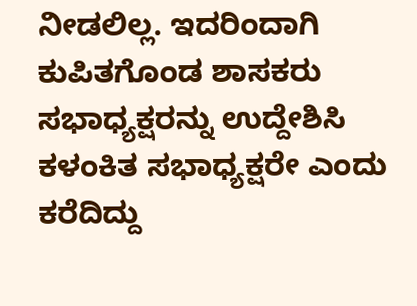ನೀಡಲಿಲ್ಲ. ಇದರಿಂದಾಗಿ ಕುಪಿತಗೊಂಡ ಶಾಸಕರು ಸಭಾಧ್ಯಕ್ಷರನ್ನು ಉದ್ದೇಶಿಸಿ ಕಳಂಕಿತ ಸಭಾಧ್ಯಕ್ಷರೇ ಎಂದು ಕರೆದಿದ್ದು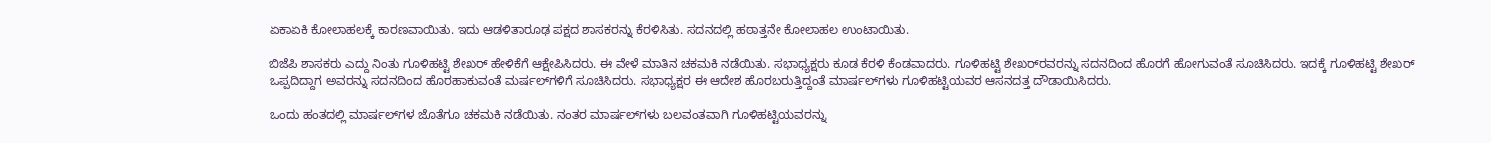ಏಕಾಏಕಿ ಕೋಲಾಹಲಕ್ಕೆ ಕಾರಣವಾಯಿತು. ಇದು ಆಡಳಿತಾರೂಢ ಪಕ್ಷದ ಶಾಸಕರನ್ನು ಕೆರಳಿಸಿತು. ಸದನದಲ್ಲಿ ಹಠಾತ್ತನೇ ಕೋಲಾಹಲ ಉಂಟಾಯಿತು.

ಬಿಜೆಪಿ ಶಾಸಕರು ಎದ್ದು ನಿಂತು ಗೂಳಿಹಟ್ಟಿ ಶೇಖರ್ ಹೇಳಿಕೆಗೆ ಆಕ್ಷೇಪಿಸಿದರು. ಈ ವೇಳೆ ಮಾತಿನ ಚಕಮಕಿ ನಡೆಯಿತು. ಸಭಾಧ್ಯಕ್ಷರು ಕೂಡ ಕೆರಳಿ ಕೆಂಡವಾದರು. ಗೂಳಿಹಟ್ಟಿ ಶೇಖರ್‌ರವರನ್ನು ಸದನದಿಂದ ಹೊರಗೆ ಹೋಗುವಂತೆ ಸೂಚಿಸಿದರು. ಇದಕ್ಕೆ ಗೂಳಿಹಟ್ಟಿ ಶೇಖರ್ ಒಪ್ಪದಿದ್ದಾಗ ಅವರನ್ನು ಸದನದಿಂದ ಹೊರಹಾಕುವಂತೆ ಮರ್ಷಲ್‌ಗಳಿಗೆ ಸೂಚಿಸಿದರು. ಸಭಾಧ್ಯಕ್ಷರ ಈ ಆದೇಶ ಹೊರಬರುತ್ತಿದ್ದಂತೆ ಮಾರ್ಷಲ್‌ಗಳು ಗೂಳಿಹಟ್ಟಿಯವರ ಆಸನದತ್ತ ದೌಡಾಯಿಸಿದರು.

ಒಂದು ಹಂತದಲ್ಲಿ ಮಾರ್ಷಲ್‌ಗಳ ಜೊತೆಗೂ ಚಕಮಕಿ ನಡೆಯಿತು. ನಂತರ ಮಾರ್ಷಲ್‌ಗಳು ಬಲವಂತವಾಗಿ ಗೂಳಿಹಟ್ಟಿಯವರನ್ನು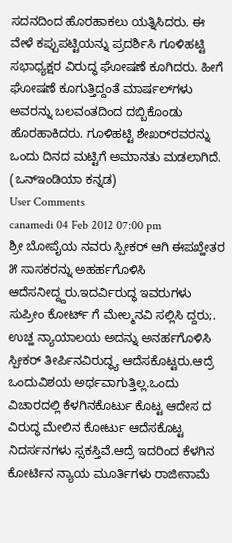ಸದನದಿಂದ ಹೊರಹಾಕಲು ಯತ್ನಿಸಿದರು. ಈ ವೇಳೆ ಕಪ್ಪುಪಟ್ಟಿಯನ್ನು ಪ್ರದರ್ಶಿಸಿ ಗೂಳಿಹಟ್ಟಿ ಸಭಾಧ್ಯಕ್ಷರ ವಿರುದ್ಧ ಘೋಷಣೆ ಕೂಗಿದರು. ಹೀಗೆ ಘೋಷಣೆ ಕೂಗುತ್ತಿದ್ದಂತೆ ಮಾರ್ಷಲ್‌ಗಳು ಅವರನ್ನು ಬಲವಂತದಿಂದ ದಬ್ಬಿಕೊಂಡು ಹೊರಹಾಕಿದರು. ಗೂಳಿಹಟ್ಟಿ ಶೇಖರ್‌ರವರನ್ನು ಒಂದು ದಿನದ ಮಟ್ಟಿಗೆ ಅಮಾನತು ಮಡಲಾಗಿದೆ. (ಒನ್‌ಇಂಡಿಯಾ ಕನ್ನಡ)
User Comments
canamedi 04 Feb 2012 07:00 pm
ಶ್ರೀ ಬೋಪೈಯ ನವರು ಸ್ಪೀಕರ್ ಆಗಿ ಈಪಖ್ಹೇತರ ೫ ಸಾಸಕರನ್ನು ಅಹರ್ಹಗೊಳಿಸಿ ಆದೆಸನೀದ್ದ್ದರು.ಇದರ್ವಿರುದ್ಧ ಇವರುಗಳು ಸುಪ್ರೀಂ ಕೋರ್ಟ್ ಗೆ ಮೇಲ್ಮನವಿ ಸಲ್ಲಿಸಿ ದ್ದರು;. ಉಚ್ಹ ನ್ಯಾಯಾಲಯ ಅದನ್ನು ಅನರ್ಹಗೊಳಿಸಿ ಸ್ಪೀಕರ್ ತೀರ್ಪಿನವಿರುದ್ಧ್ಯ ಆದೆಸಕೊಟ್ಟರು.ಆದ್ರೆ ಒಂದುವಿಶಯ ಅರ್ಥವಾಗುತ್ತಿಲ್ಲ.ಒಂದು ವಿಚಾರದಲ್ಲಿ ಕೆಳಗಿನಕೊರ್ಟು ಕೊಟ್ಟ ಆದೇಸ ದ ವಿರುದ್ಧ ಮೇಲಿನ ಕೋರ್ಟು ಆದೆಸಕೊಟ್ಟ ನಿದರ್ಸನಗಳು ಸ್ಸಕಸ್ತಿವೆ.ಆದ್ರೆ ಇದರಿಂದ ಕೆಳಗಿನ ಕೋರ್ಟಿನ ನ್ಯಾಯ ಮೂರ್ತಿಗಳು ರಾಜೀನಾಮೆ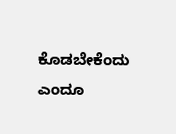ಕೊಡಬೇಕೆಂದು ಎಂದೂ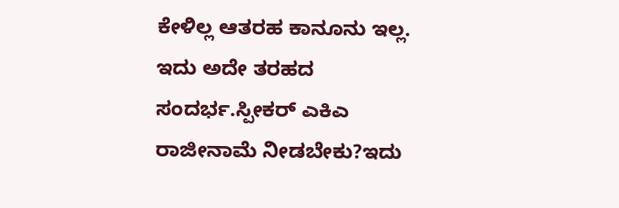ಕೇಳಿಲ್ಲ ಆತರಹ ಕಾನೂನು ಇಲ್ಲ. ಇದು ಅದೇ ತರಹದ ಸಂದರ್ಭ.ಸ್ಪೀಕರ್ ಎಕಿಎ ರಾಜೀನಾಮೆ ನೀಡಬೇಕು?ಇದು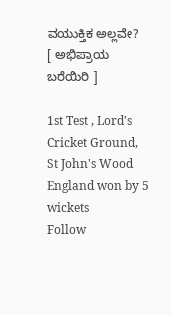ವಯುಕ್ತಿಕ ಅಲ್ಲವೇ?
[ ಅಭಿಪ್ರಾಯ ಬರೆಯಿರಿ ]

1st Test , Lord's Cricket Ground, St John's Wood
England won by 5 wickets
Follow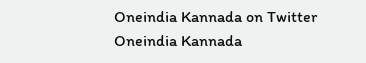Oneindia Kannada on Twitter
Oneindia Kannada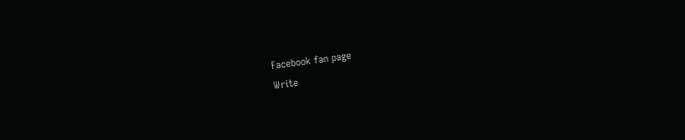Facebook fan page
Write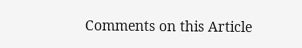Comments on this Article